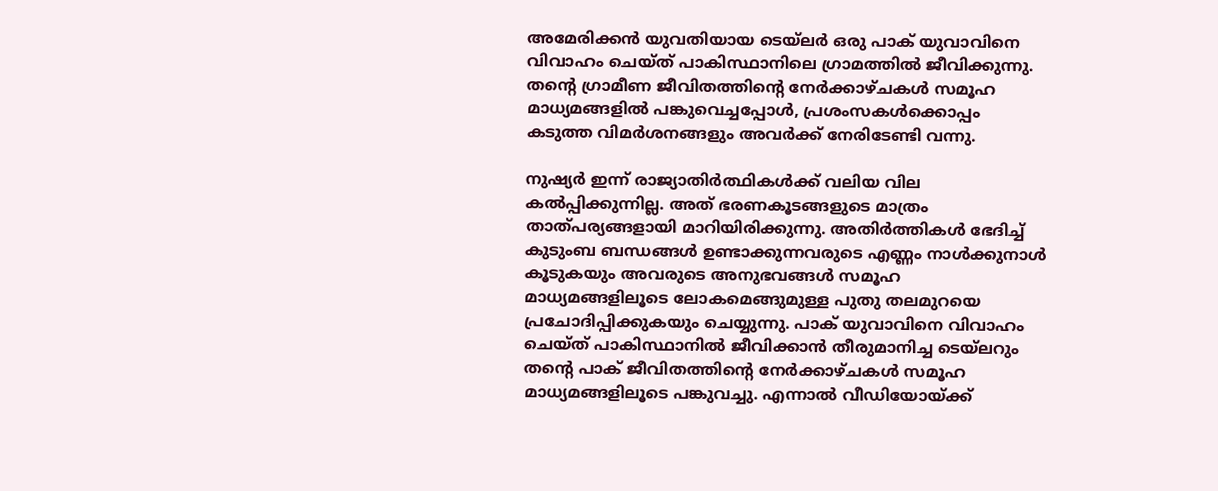അമേരിക്കൻ യുവതിയായ ടെയ്‍ലർ ഒരു പാക് യുവാവിനെ വിവാഹം ചെയ്ത് പാകിസ്ഥാനിലെ ഗ്രാമത്തിൽ ജീവിക്കുന്നു. തന്‍റെ ഗ്രാമീണ ജീവിതത്തിന്‍റെ നേർക്കാഴ്ചകൾ സമൂഹ മാധ്യമങ്ങളിൽ പങ്കുവെച്ചപ്പോൾ, പ്രശംസകൾക്കൊപ്പം കടുത്ത വിമർശനങ്ങളും അവർക്ക് നേരിടേണ്ടി വന്നു.

നുഷ്യർ ഇന്ന് രാജ്യാതിർത്ഥികൾക്ക് വലിയ വില കൽപ്പിക്കുന്നില്ല. അത് ഭരണകൂടങ്ങളുടെ മാത്രം താത്പര്യങ്ങളായി മാറിയിരിക്കുന്നു. അതിർത്തികൾ ഭേദിച്ച് കുടുംബ ബന്ധങ്ങൾ ഉണ്ടാക്കുന്നവരുടെ എണ്ണം നാൾക്കുനാൾ കൂടുകയും അവരുടെ അനുഭവങ്ങൾ സമൂഹ മാധ്യമങ്ങളിലൂടെ ലോകമെങ്ങുമുള്ള പുതു തലമുറയെ പ്രചോദിപ്പിക്കുകയും ചെയ്യുന്നു. പാക് യുവാവിനെ വിവാഹം ചെയ്ത് പാകിസ്ഥാനിൽ ജീവിക്കാൻ തീരുമാനിച്ച ടെയ്‍ലറും തന്‍റെ പാക് ജീവിതത്തിന്‍റെ നേർക്കാഴ്ചകൾ സമൂഹ മാധ്യമങ്ങളിലൂടെ പങ്കുവച്ചു. എന്നാൽ വീഡിയോയ്ക്ക്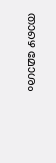താഴെ മോശം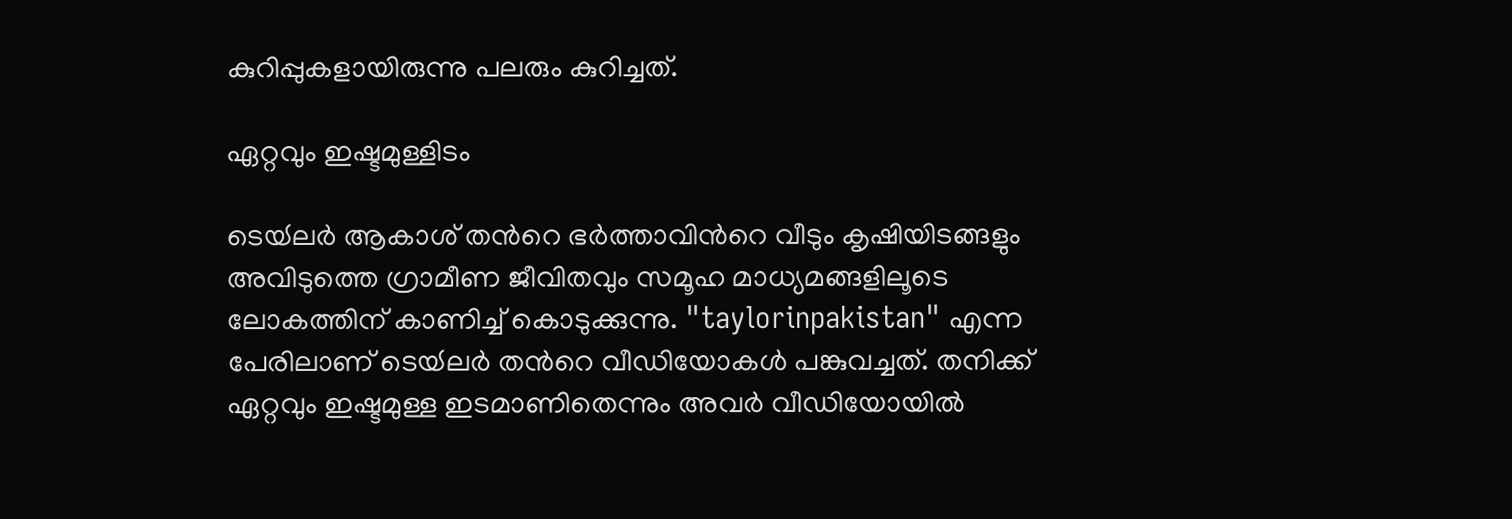കുറിപ്പുകളായിരുന്നു പലരും കുറിച്ചത്.

ഏറ്റവും ഇഷ്ടമുള്ളിടം

ടെയ്‍ല‍ർ ആകാശ് തന്‍റെ ഭ‍ർത്താവിന്‍റെ വീടും കൃഷിയിടങ്ങളും അവിടുത്തെ ഗ്രാമീണ ജീവിതവും സമൂഹ മാധ്യമങ്ങളിലൂടെ ലോകത്തിന് കാണിച്ച് കൊടുക്കുന്നു. "taylorinpakistan" എന്ന പേരിലാണ് ടെയ്‍ലർ തന്‍റെ വീഡിയോകൾ പങ്കുവച്ചത്. തനിക്ക് ഏറ്റവും ഇഷ്ടമുള്ള ഇടമാണിതെന്നും അവർ വീഡിയോയിൽ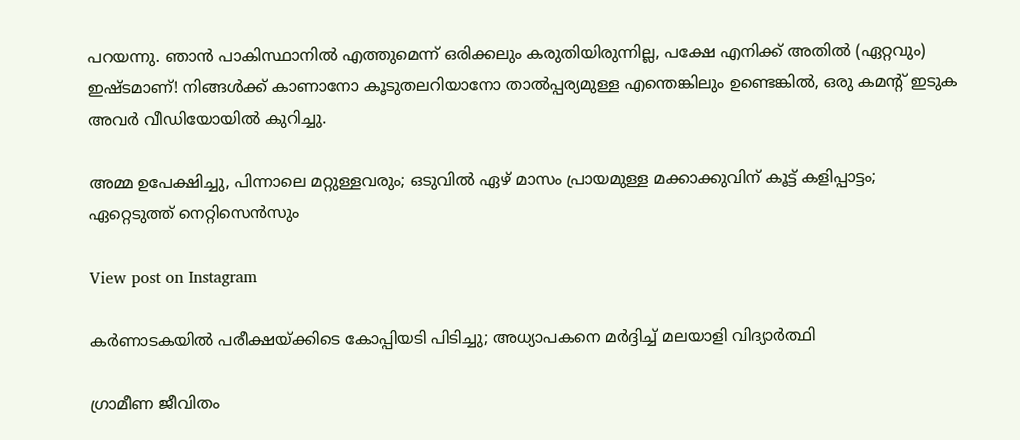പറയന്നു. ഞാൻ പാകിസ്ഥാനിൽ എത്തുമെന്ന് ഒരിക്കലും കരുതിയിരുന്നില്ല, പക്ഷേ എനിക്ക് അതിൽ (ഏറ്റവും) ഇഷ്ടമാണ്! നിങ്ങൾക്ക് കാണാനോ കൂടുതലറിയാനോ താൽപ്പര്യമുള്ള എന്തെങ്കിലും ഉണ്ടെങ്കിൽ, ഒരു കമന്‍റ് ഇടുക അവർ വീഡിയോയിൽ കുറിച്ചു.

അമ്മ ഉപേക്ഷിച്ചു, പിന്നാലെ മറ്റുള്ളവരും; ഒടുവിൽ ഏഴ് മാസം പ്രായമുള്ള മക്കാക്കുവിന് കൂട്ട് കളിപ്പാട്ടം; ഏറ്റെടുത്ത് നെറ്റിസെന്‍സും

View post on Instagram

കർണാടകയിൽ പരീക്ഷയ്ക്കിടെ കോപ്പിയടി പിടിച്ചു; അധ്യാപകനെ മർദ്ദിച്ച് മലയാളി വിദ്യാർത്ഥി

ഗ്രാമീണ ജീവിതം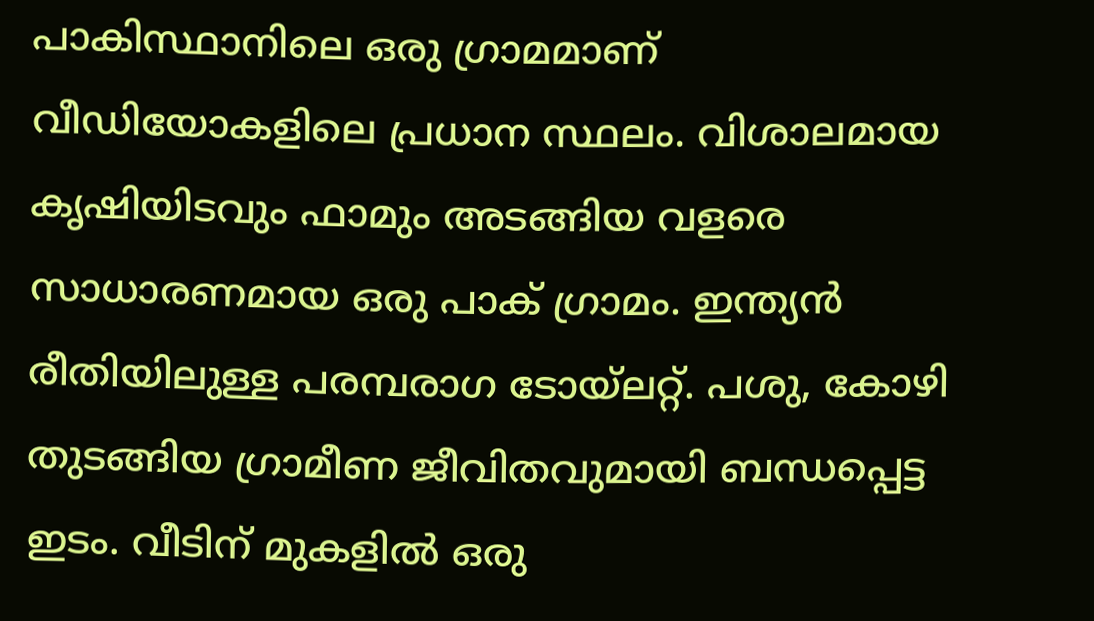പാകിസ്ഥാനിലെ ഒരു ഗ്രാമമാണ് വീഡിയോകളിലെ പ്രധാന സ്ഥലം. വിശാലമായ കൃഷിയിടവും ഫാമും അടങ്ങിയ വളരെ സാധാരണമായ ഒരു പാക് ഗ്രാമം. ഇന്ത്യൻ രീതിയിലുള്ള പരമ്പരാഗ ടോയ്ലറ്റ്. പശു, കോഴി തുടങ്ങിയ ഗ്രാമീണ ജീവിതവുമായി ബന്ധപ്പെട്ട ഇടം. വീടിന് മുകളിൽ ഒരു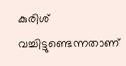കുരിശ് വച്ചിട്ടുണ്ടെന്നതാണ്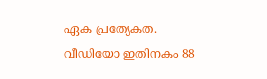ഏക പ്രത്യേകത. വീഡിയോ ഇതിനകം 88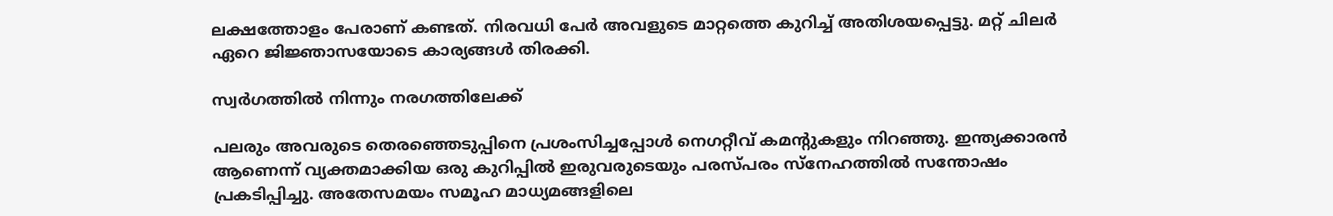ലക്ഷത്തോളം പേരാണ് കണ്ടത്. നിരവധി പേർ അവളുടെ മാറ്റത്തെ കുറിച്ച് അതിശയപ്പെട്ടു. മറ്റ് ചിലർ ഏറെ ജിജ്ഞാസയോടെ കാര്യങ്ങൾ തിരക്കി.

സ്വർഗത്തിൽ നിന്നും നരഗത്തിലേക്ക്

പലരും അവരുടെ തെരഞ്ഞെടുപ്പിനെ പ്രശംസിച്ചപ്പോൾ നെഗറ്റീവ് കമന്‍റുകളും നിറഞ്ഞു. ഇന്ത്യക്കാരൻ ആണെന്ന് വ്യക്തമാക്കിയ ഒരു കുറിപ്പിൽ ഇരുവരുടെയും പരസ്പരം സ്നേഹത്തിൽ സന്തോഷം പ്രകടിപ്പിച്ചു. അതേസമയം സമൂഹ മാധ്യമങ്ങളിലെ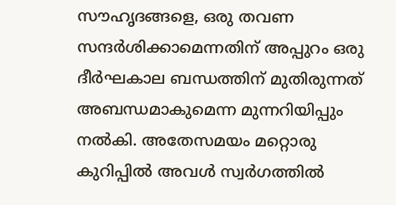സൗഹൃദങ്ങളെ, ഒരു തവണ സന്ദ‍ർശിക്കാമെന്നതിന് അപ്പുറം ഒരു ദീർഘകാല ബന്ധത്തിന് മുതിരുന്നത് അബന്ധമാകുമെന്ന മുന്നറിയിപ്പും നൽകി. അതേസമയം മറ്റൊരു കുറിപ്പിൽ അവൾ സ്വ‍ർഗത്തിൽ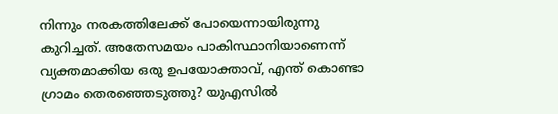നിന്നും നരകത്തിലേക്ക് പോയെന്നായിരുന്നു കുറിച്ചത്. അതേസമയം പാകിസ്ഥാനിയാണെന്ന് വ്യക്തമാക്കിയ ഒരു ഉപയോക്താവ്, എന്ത് കൊണ്ടാ ഗ്രാമം തെരഞ്ഞെടുത്തു? യുഎസിൽ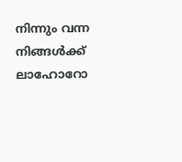നിന്നും വന്ന നിങ്ങൾക്ക് ലാഹോറോ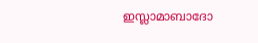ഇസ്ലാമാബാദോ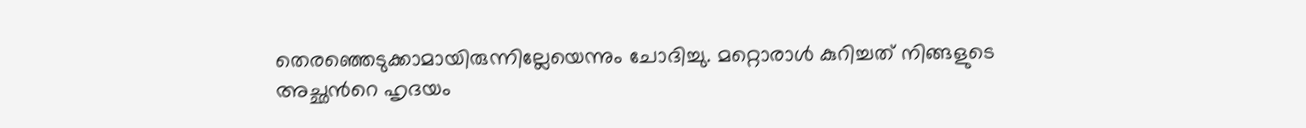തെരഞ്ഞെടുക്കാമായിരുന്നില്ലേയെന്നും ചോദിച്ചു. മറ്റൊരാൾ കുറിച്ചത് നിങ്ങളുടെ അച്ഛന്‍റെ ഹൃദയം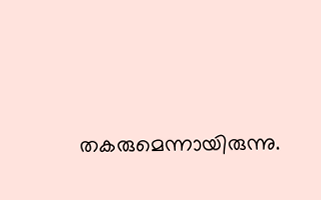തകരുമെന്നായിരുന്നു.